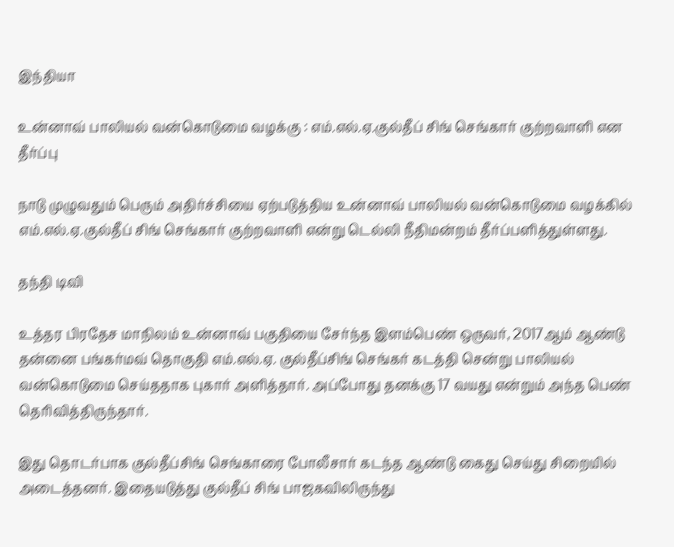இந்தியா

உன்னாவ் பாலியல் வன்கொடுமை வழக்கு : எம்.எல்.ஏ.குல்தீப் சிங் செங்கார் குற்றவாளி என தீர்ப்பு

நாடு முழுவதும் பெரும் அதிர்ச்சியை ஏற்படுத்திய உன்னாவ் பாலியல் வன்கொடுமை வழக்கில் எம்.எல்.ஏ.குல்தீப் சிங் செங்கார் குற்றவாளி என்று டெல்லி நீதிமன்றம் தீர்ப்பளித்துள்ளது.

தந்தி டிவி

உத்தர பிரதேச மாநிலம் உன்னாவ் பகுதியை சேர்ந்த இளம்பெண் ஒருவர், 2017ஆம் ஆண்டு தன்னை பங்கர்மவ் தொகுதி எம்.எல்.ஏ. குல்தீப்சிங் செங்கர் கடத்தி சென்று பாலியல் வன்கொடுமை செய்ததாக புகார் அளித்தார். அப்போது தனக்கு 17 வயது என்றும் அந்த பெண் தெரிவித்திருந்தார்.

இது தொடர்பாக குல்தீப்சிங் செங்காரை போலீசார் கடந்த ஆண்டு கைது செய்து சிறையில் அடைத்தனர். இதையடுத்து குல்தீப் சிங் பாஜகவிலிருந்து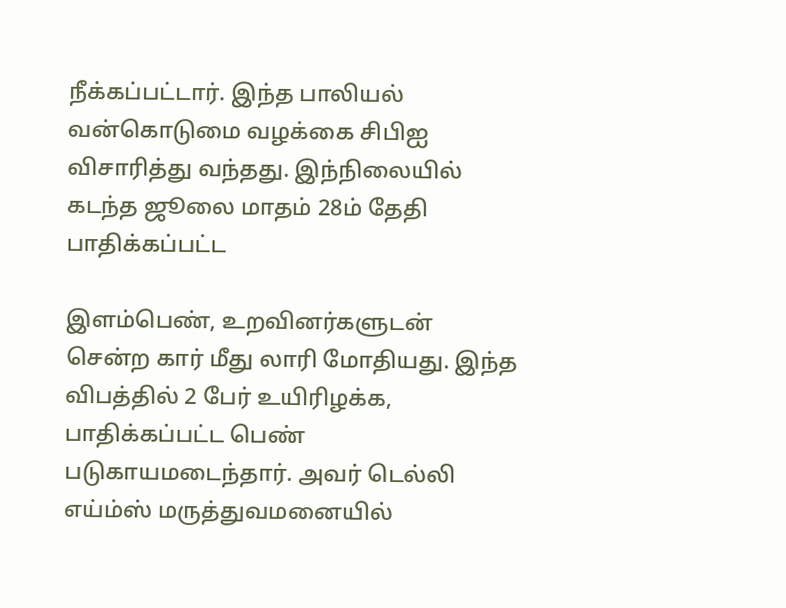நீக்கப்பட்டார். இந்த பாலியல் வன்கொடுமை வழக்கை சிபிஐ விசாரித்து வந்தது. இந்நிலையில் கடந்த ஜூலை மாதம் 28ம் தேதி பாதிக்கப்பட்ட

இளம்பெண், உறவினர்களுடன் சென்ற கார் மீது லாரி மோதியது. இந்த விபத்தில் 2 பேர் உயிரிழக்க, பாதிக்கப்பட்ட பெண் படுகாயமடைந்தார். அவர் டெல்லி எய்ம்ஸ் மருத்துவமனையில்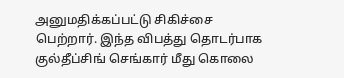அனுமதிக்கப்பட்டு சிகிச்சை பெற்றார். இந்த விபத்து தொடர்பாக குல்தீப்சிங் செங்கார் மீது கொலை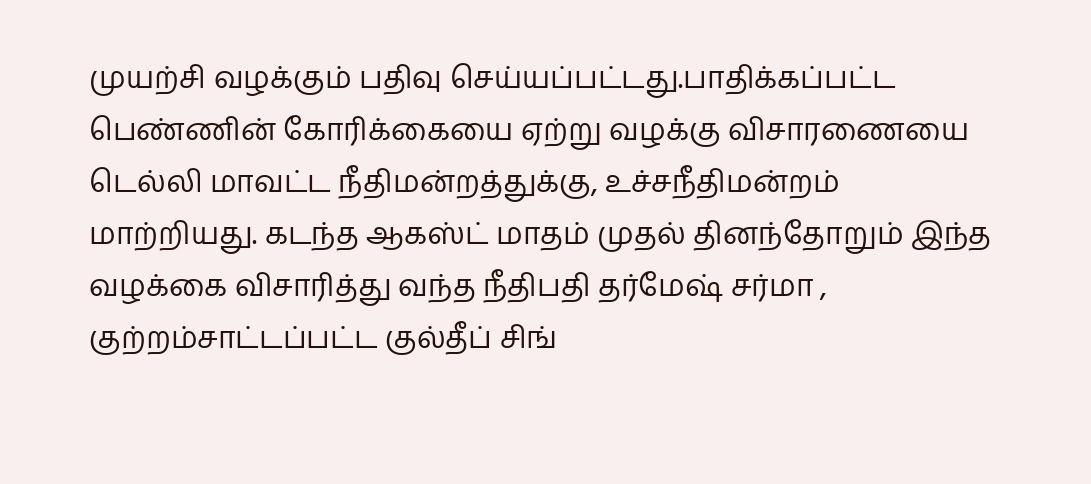முயற்சி வழக்கும் பதிவு செய்யப்பட்டது.பாதிக்கப்பட்ட பெண்ணின் கோரிக்கையை ஏற்று வழக்கு விசாரணையை டெல்லி மாவட்ட நீதிமன்றத்துக்கு, உச்சநீதிமன்றம் மாற்றியது. கடந்த ஆகஸ்ட் மாதம் முதல் தினந்தோறும் இந்த வழக்கை விசாரித்து வந்த நீதிபதி தர்மேஷ் சர்மா , குற்றம்சாட்டப்பட்ட குல்தீப் சிங்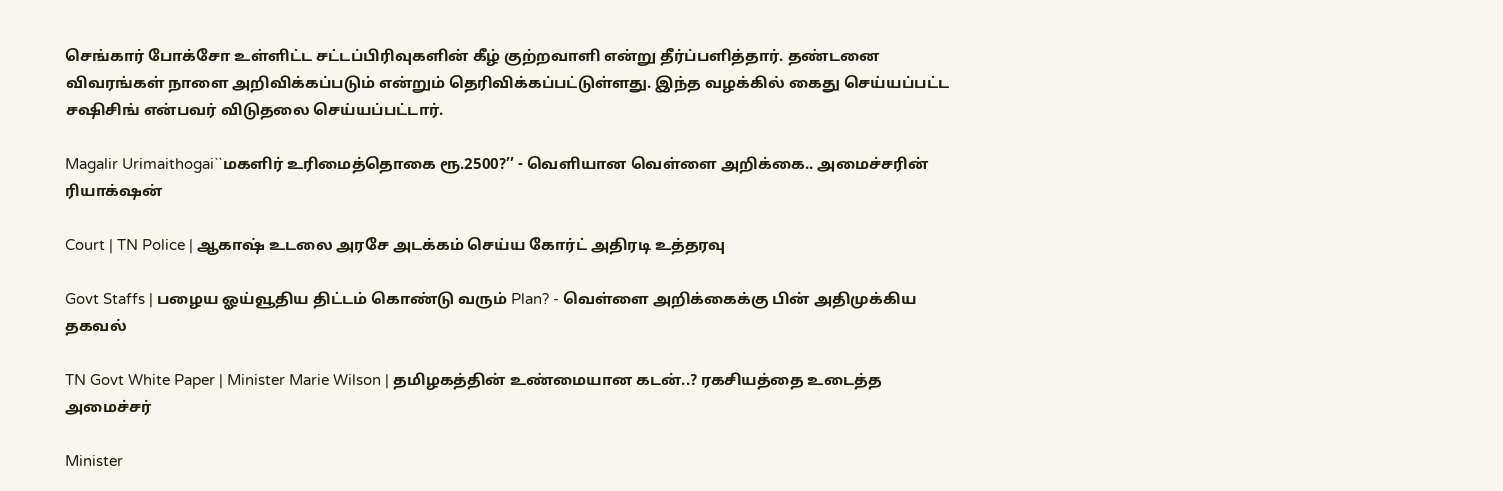செங்கார் போக்சோ உள்ளிட்ட சட்டப்பிரிவுகளின் கீழ் குற்றவாளி என்று தீர்ப்பளித்தார். தண்டனை விவரங்கள் நாளை அறிவிக்கப்படும் என்றும் தெரிவிக்கப்பட்டுள்ளது. இந்த வழக்கில் கைது செய்யப்பட்ட சஷிசிங் என்பவர் விடுதலை செய்யப்பட்டார்.

Magalir Urimaithogai``மகளிர் உரிமைத்தொகை ரூ.2500?’’ - வெளியான வெள்ளை அறிக்கை.. அமைச்சரின் ரியாக்‌ஷன்

Court | TN Police | ஆகாஷ் உடலை அரசே அடக்கம் செய்ய கோர்ட் அதிரடி உத்தரவு

Govt Staffs | பழைய ஓய்வூதிய திட்டம் கொண்டு வரும் Plan? - வெள்ளை அறிக்கைக்கு பின் அதிமுக்கிய தகவல்

TN Govt White Paper | Minister Marie Wilson | தமிழகத்தின் உண்மையான கடன்..? ரகசியத்தை உடைத்த அமைச்சர்

Minister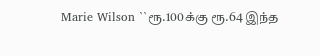Marie Wilson ``ரூ.100க்கு ரூ.64 இந்த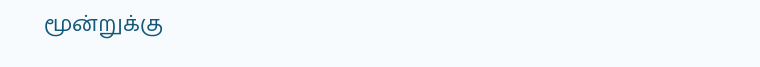மூன்றுக்கு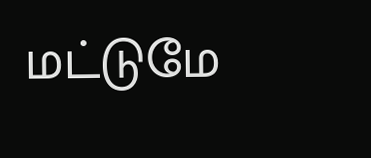மட்டுமே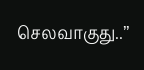செலவாகுது..’’